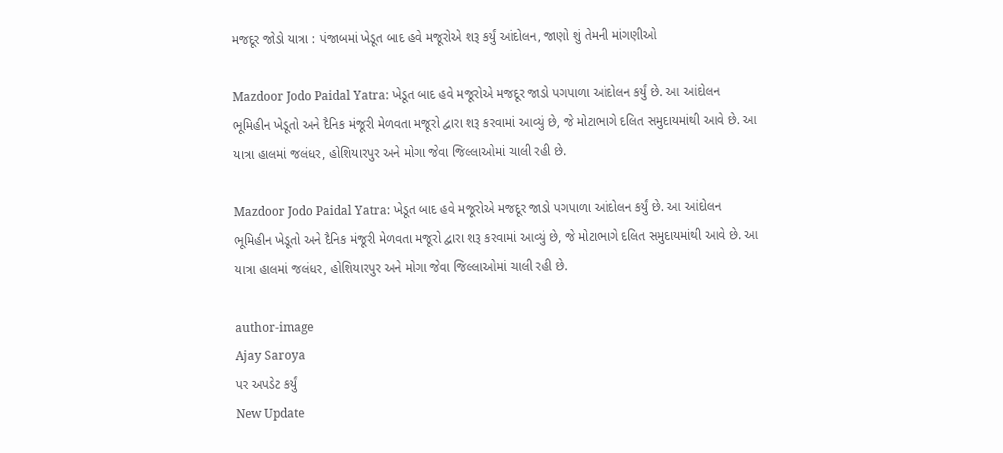મજદૂર જોડો યાત્રા : પંજાબમાં ખેડૂત બાદ હવે મજૂરોએ શરૂ કર્યું આંદોલન, જાણો શું તેમની માંગણીઓ

Mazdoor Jodo Paidal Yatra: ખેડૂત બાદ હવે મજૂરોએ મજદૂર જાડો પગપાળા આંદોલન કર્યું છે. આ આંદોલન ભૂમિહીન ખેડૂતો અને દૈનિક મંજૂરી મેળવતા મજૂરો દ્વારા શરૂ કરવામાં આવ્યું છે, જે મોટાભાગે દલિત સમુદાયમાંથી આવે છે. આ યાત્રા હાલમાં જલંધર, હોશિયારપુર અને મોગા જેવા જિલ્લાઓમાં ચાલી રહી છે.

Mazdoor Jodo Paidal Yatra: ખેડૂત બાદ હવે મજૂરોએ મજદૂર જાડો પગપાળા આંદોલન કર્યું છે. આ આંદોલન ભૂમિહીન ખેડૂતો અને દૈનિક મંજૂરી મેળવતા મજૂરો દ્વારા શરૂ કરવામાં આવ્યું છે, જે મોટાભાગે દલિત સમુદાયમાંથી આવે છે. આ યાત્રા હાલમાં જલંધર, હોશિયારપુર અને મોગા જેવા જિલ્લાઓમાં ચાલી રહી છે.

author-image
Ajay Saroya
પર અપડેટ કર્યું
New Update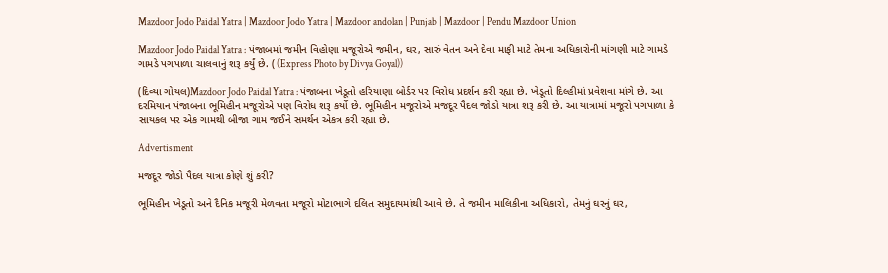Mazdoor Jodo Paidal Yatra | Mazdoor Jodo Yatra | Mazdoor andolan | Punjab | Mazdoor | Pendu Mazdoor Union

Mazdoor Jodo Paidal Yatra : પંજાબમાં જમીન વિહોણા મજૂરોએ જમીન, ઘર, સારું વેતન અને દેવા માફી માટે તેમના અધિકારોની માંગણી માટે ગામડે ગામડે પગપાળા ચાલવાનું શરૂ કર્યું છે. ( (Express Photo by Divya Goyal))

(દિવ્યા ગોયલ)Mazdoor Jodo Paidal Yatra : પંજાબના ખેડૂતો હરિયાણા બોર્ડર પર વિરોધ પ્રદર્શન કરી રહ્યા છે. ખેડૂતો દિલ્હીમાં પ્રવેશવા માંગે છે. આ દરમિયાન પંજાબના ભૂમિહીન મજૂરોએ પણ વિરોધ શરૂ કર્યો છે. ભૂમિહીન મજૂરોએ મજદૂર પૈદલ જોડો યાત્રા શરૂ કરી છે. આ યાત્રામાં મજૂરો પગપાળા કે સાયકલ પર એક ગામથી બીજા ગામ જઈને સમર્થન એકત્ર કરી રહ્યા છે.

Advertisment

મજદૂર જોડો પૈદલ યાત્રા કોણે શું કરી?

ભૂમિહીન ખેડૂતો અને દૈનિક મજૂરી મેળવતા મજૂરો મોટાભાગે દલિત સમુદાયમાંથી આવે છે. તે જમીન માલિકીના અધિકારો, તેમનું ઘરનું ઘર,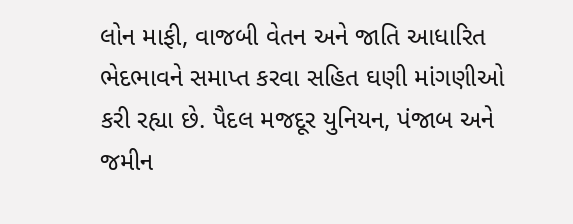લોન માફી, વાજબી વેતન અને જાતિ આધારિત ભેદભાવને સમાપ્ત કરવા સહિત ઘણી માંગણીઓ કરી રહ્યા છે. પૈદલ મજદૂર યુનિયન, પંજાબ અને જમીન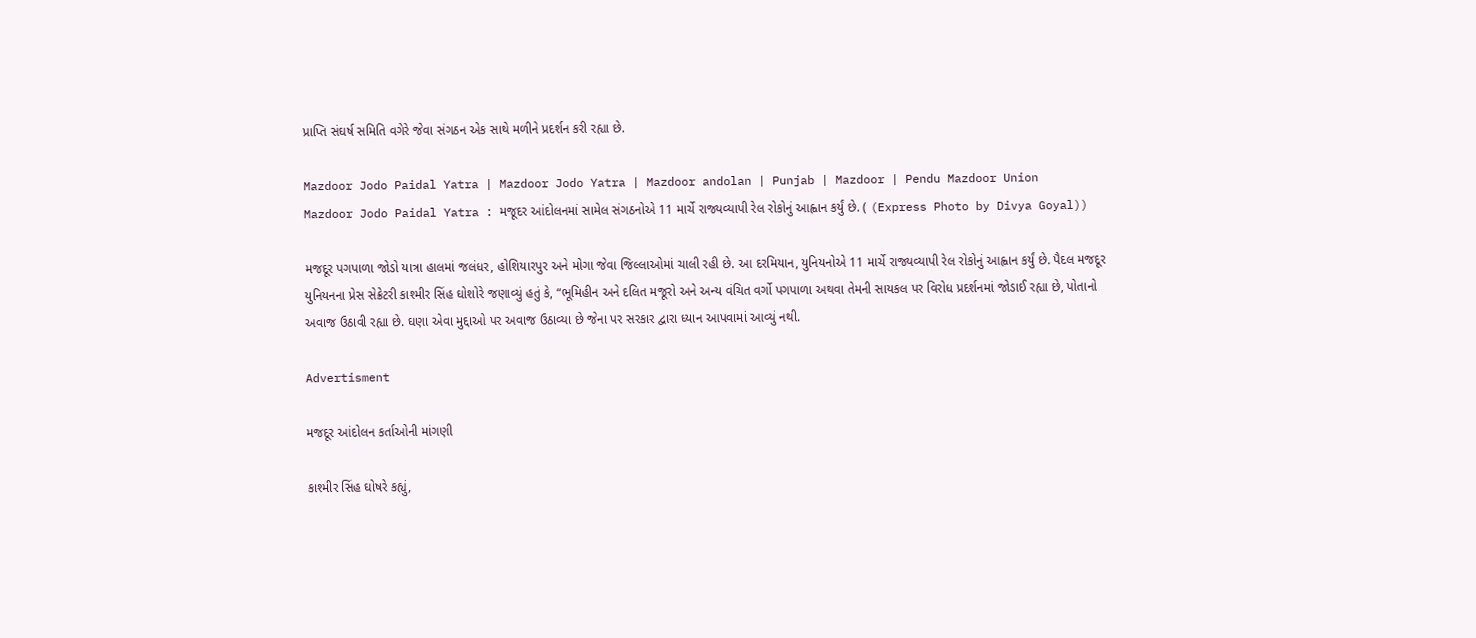પ્રાપ્તિ સંઘર્ષ સમિતિ વગેરે જેવા સંગઠન એક સાથે મળીને પ્રદર્શન કરી રહ્યા છે.

Mazdoor Jodo Paidal Yatra | Mazdoor Jodo Yatra | Mazdoor andolan | Punjab | Mazdoor | Pendu Mazdoor Union
Mazdoor Jodo Paidal Yatra : મજૂદર આંદોલનમાં સામેલ સંગઠનોએ 11 માર્ચે રાજ્યવ્યાપી રેલ રોકોનું આહ્વાન કર્યું છે. ( (Express Photo by Divya Goyal))

મજદૂર પગપાળા જોડો યાત્રા હાલમાં જલંધર, હોશિયારપુર અને મોગા જેવા જિલ્લાઓમાં ચાલી રહી છે. આ દરમિયાન, યુનિયનોએ 11 માર્ચે રાજ્યવ્યાપી રેલ રોકોનું આહ્વાન કર્યું છે. પૈદલ મજદૂર યુનિયનના પ્રેસ સેક્રેટરી કાશ્મીર સિંહ ઘોશોરે જણાવ્યું હતું કે, “ભૂમિહીન અને દલિત મજૂરો અને અન્ય વંચિત વર્ગો પગપાળા અથવા તેમની સાયકલ પર વિરોધ પ્રદર્શનમાં જોડાઈ રહ્યા છે, પોતાનો અવાજ ઉઠાવી રહ્યા છે. ઘણા એવા મુદ્દાઓ પર અવાજ ઉઠાવ્યા છે જેના પર સરકાર દ્વારા ધ્યાન આપવામાં આવ્યું નથી.

Advertisment

મજદૂર આંદોલન કર્તાઓની માંગણી

કાશ્મીર સિંહ ઘોષરે કહ્યું,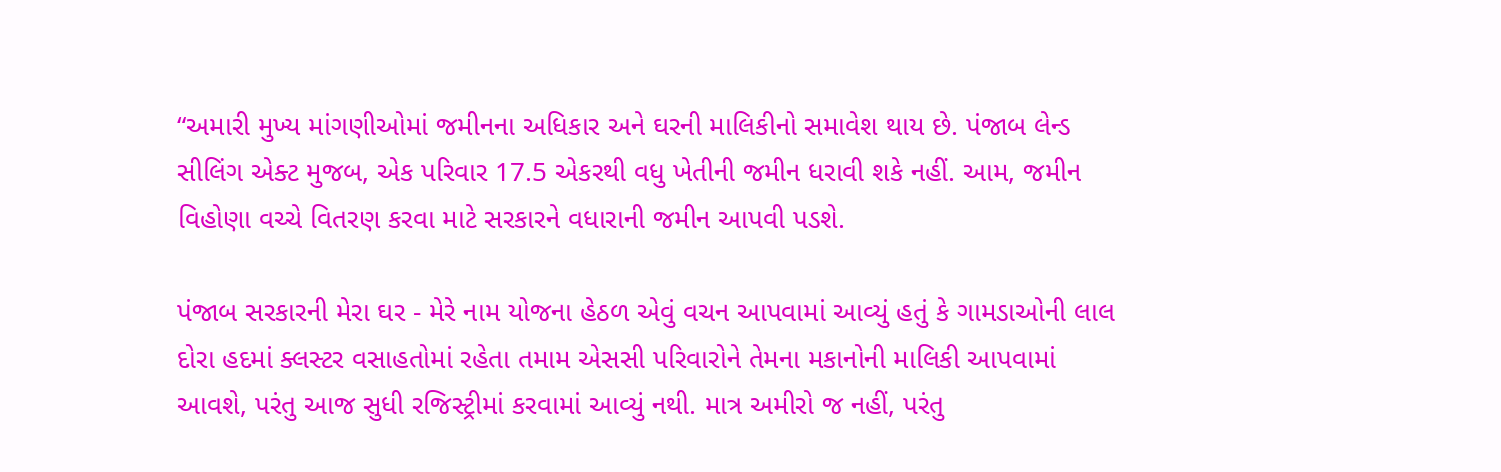“અમારી મુખ્ય માંગણીઓમાં જમીનના અધિકાર અને ઘરની માલિકીનો સમાવેશ થાય છે. પંજાબ લેન્ડ સીલિંગ એક્ટ મુજબ, એક પરિવાર 17.5 એકરથી વધુ ખેતીની જમીન ધરાવી શકે નહીં. આમ, જમીન વિહોણા વચ્ચે વિતરણ કરવા માટે સરકારને વધારાની જમીન આપવી પડશે.

પંજાબ સરકારની મેરા ઘર - મેરે નામ યોજના હેઠળ એવું વચન આપવામાં આવ્યું હતું કે ગામડાઓની લાલ દોરા હદમાં ક્લસ્ટર વસાહતોમાં રહેતા તમામ એસસી પરિવારોને તેમના મકાનોની માલિકી આપવામાં આવશે, પરંતુ આજ સુધી રજિસ્ટ્રીમાં કરવામાં આવ્યું નથી. માત્ર અમીરો જ નહીં, પરંતુ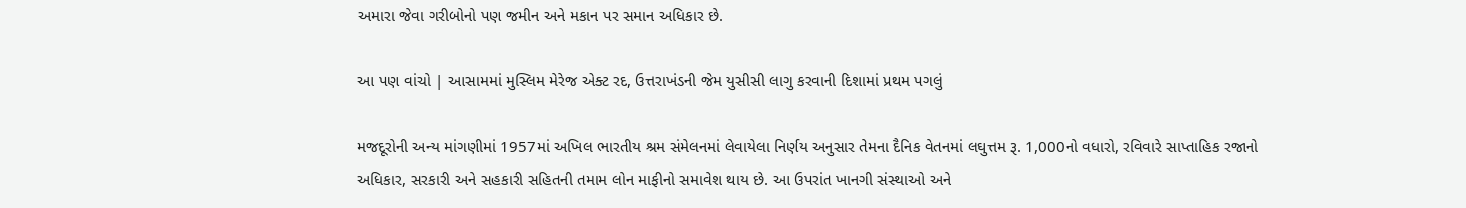અમારા જેવા ગરીબોનો પણ જમીન અને મકાન પર સમાન અધિકાર છે.

આ પણ વાંચો | આસામમાં મુસ્લિમ મેરેજ એક્ટ રદ, ઉત્તરાખંડની જેમ યુસીસી લાગુ કરવાની દિશામાં પ્રથમ પગલું

મજદૂરોની અન્ય માંગણીમાં 1957માં અખિલ ભારતીય શ્રમ સંમેલનમાં લેવાયેલા નિર્ણય અનુસાર તેમના દૈનિક વેતનમાં લઘુત્તમ રૂ. 1,000નો વધારો, રવિવારે સાપ્તાહિક રજાનો અધિકાર, સરકારી અને સહકારી સહિતની તમામ લોન માફીનો સમાવેશ થાય છે. આ ઉપરાંત ખાનગી સંસ્થાઓ અને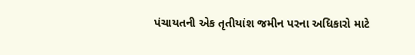પંચાયતની એક તૃતીયાંશ જમીન પરના અધિકારો માટે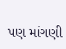પણ માંગણી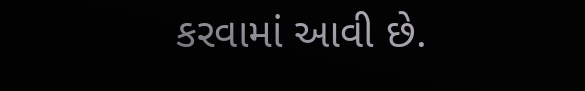કરવામાં આવી છે.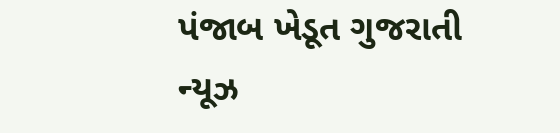પંજાબ ખેડૂત ગુજરાતી ન્યૂઝ